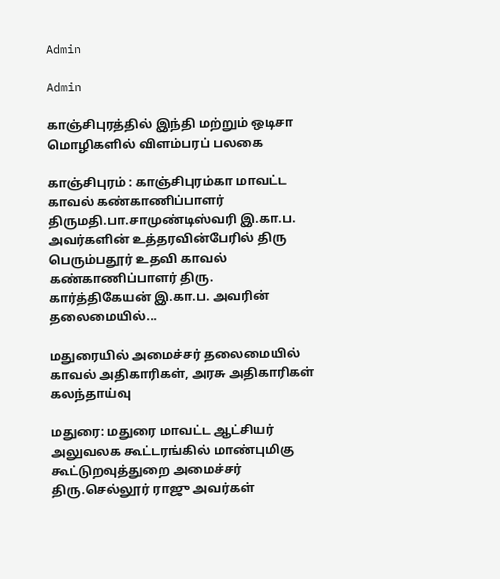Admin

Admin

காஞ்சிபுரத்தில் இந்தி மற்றும் ஒடிசா மொழிகளில் விளம்பரப் பலகை

காஞ்சிபுரம் : காஞ்சிபுரம்கா மாவட்ட காவல் கண்காணிப்பாளர் திருமதி.பா.சாமுண்டிஸ்வரி இ.கா.ப. அவர்களின் உத்தரவின்பேரில் திரு பெரும்பதூர் உதவி காவல் கண்காணிப்பாளர் திரு. கார்த்திகேயன் இ.கா.ப. அவரின் தலைமையில்...

மதுரையில் அமைச்சர் தலைமையில் காவல் அதிகாரிகள், அரசு அதிகாரிகள் கலந்தாய்வு

மதுரை: மதுரை மாவட்ட ஆட்சியர் அலுவலக கூட்டரங்கில் மாண்புமிகு கூட்டுறவுத்துறை அமைச்சர் திரு.செல்லூர் ராஜு அவர்கள்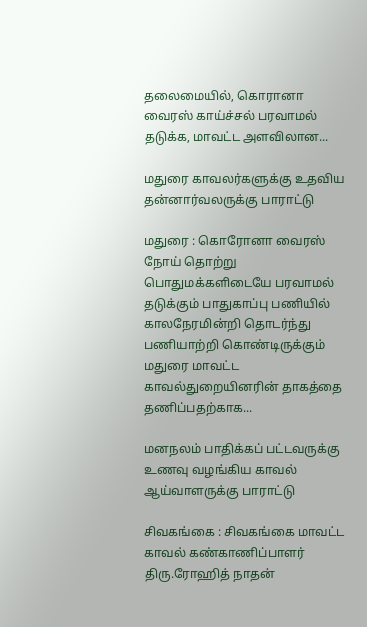தலைமையில், கொரானா வைரஸ் காய்ச்சல் பரவாமல் தடுக்க, மாவட்ட அளவிலான...

மதுரை காவலர்களுக்கு உதவிய தன்னார்வலருக்கு பாராட்டு

மதுரை : கொரோனா வைரஸ் நோய் தொற்று பொதுமக்களிடையே பரவாமல் தடுக்கும் பாதுகாப்பு பணியில் காலநேரமின்றி தொடர்ந்து பணியாற்றி கொண்டிருக்கும் மதுரை மாவட்ட காவல்துறையினரின் தாகத்தை தணிப்பதற்காக...

மனநலம் பாதிக்கப் பட்டவருக்கு உணவு வழங்கிய காவல் ஆய்வாளருக்கு பாராட்டு

சிவகங்கை : சிவகங்கை மாவட்ட காவல் கண்காணிப்பாளர் திரு.ரோஹித் நாதன்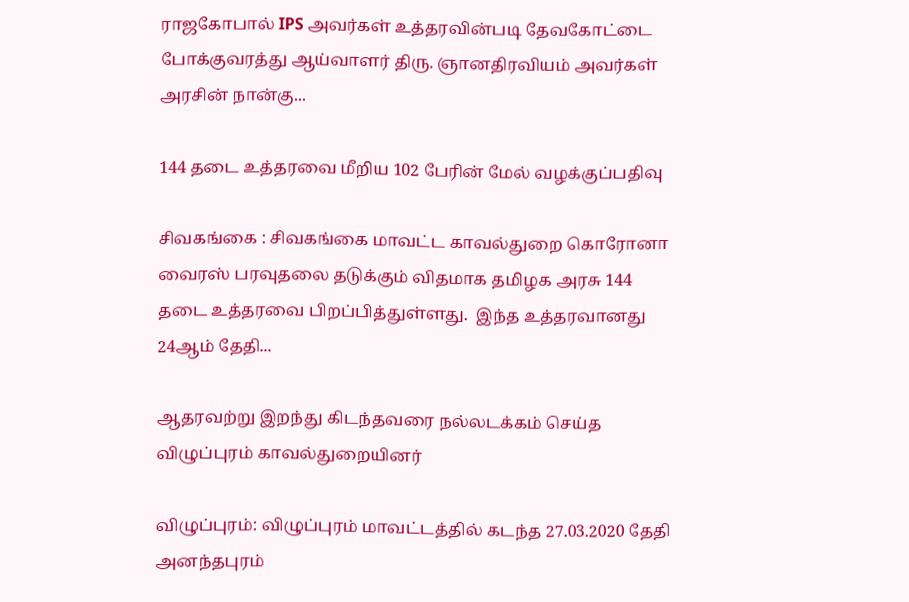ராஜகோபால் IPS அவர்கள் உத்தரவின்படி தேவகோட்டை போக்குவரத்து ஆய்வாளர் திரு. ஞானதிரவியம் அவர்கள் அரசின் நான்கு...

144 தடை உத்தரவை மீறிய 102 பேரின் மேல் வழக்குப்பதிவு

சிவகங்கை : சிவகங்கை மாவட்ட காவல்துறை கொரோனா வைரஸ் பரவுதலை தடுக்கும் விதமாக தமிழக அரசு 144 தடை உத்தரவை பிறப்பித்துள்ளது.  இந்த உத்தரவானது 24ஆம் தேதி...

ஆதரவற்று இறந்து கிடந்தவரை நல்லடக்கம் செய்த விழுப்புரம் காவல்துறையினர்

விழுப்புரம்: விழுப்புரம் மாவட்டத்தில் கடந்த 27.03.2020 தேதி அனந்தபுரம்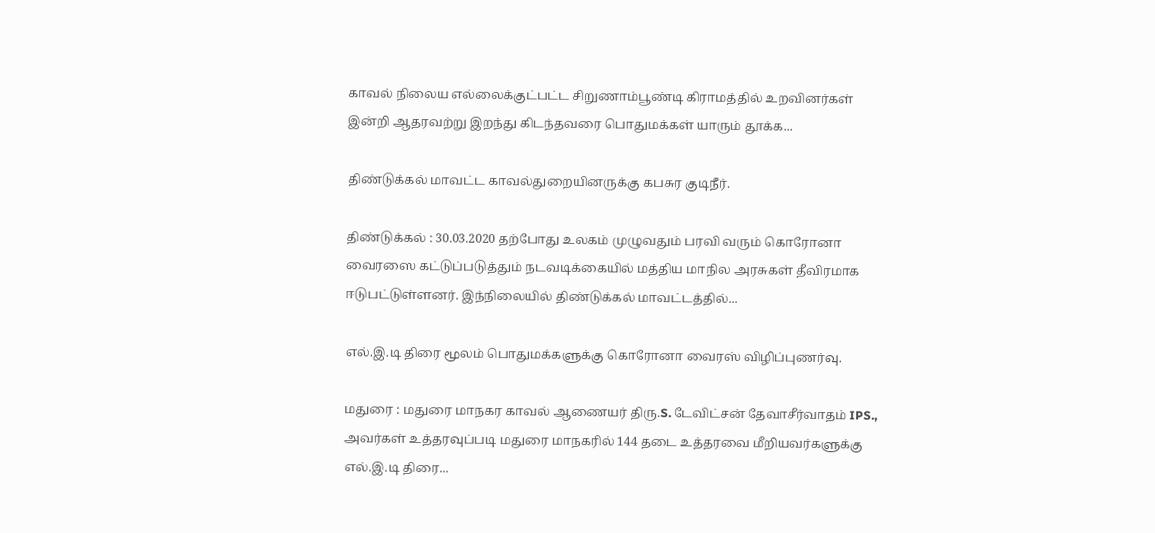காவல் நிலைய எல்லைக்குட்பட்ட சிறுணாம்பூண்டி கிராமத்தில் உறவினர்கள் இன்றி ஆதரவற்று இறந்து கிடந்தவரை பொதுமக்கள் யாரும் தூக்க...

திண்டுக்கல் மாவட்ட காவல்துறையினருக்கு கபசுர குடிநீர்.

திண்டுக்கல் : 30.03.2020 தற்போது உலகம் முழுவதும் பரவி வரும் கொரோனா வைரஸை கட்டுப்படுத்தும் நடவடிக்கையில் மத்திய மாநில அரசுகள் தீவிரமாக ஈடுபட்டுள்ளனர். இந்நிலையில் திண்டுக்கல் மாவட்டத்தில்...

எல்.இ.டி திரை மூலம் பொதுமக்களுக்கு கொரோனா வைரஸ் விழிப்புணர்வு.

மதுரை : மதுரை மாநகர காவல் ஆணையர் திரு.S. டேவிட்சன் தேவாசீர்வாதம் IPS., அவர்கள் உத்தரவுப்படி மதுரை மாநகரில் 144 தடை உத்தரவை மீறியவர்களுக்கு எல்.இ.டி திரை...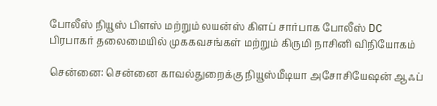போலீஸ் நியூஸ் பிளஸ் மற்றும் லயன்ஸ் கிளப் சார்பாக போலீஸ் DC பிரபாகர் தலைமையில் முககவசங்கள் மற்றும் கிருமி நாசினி விநியோகம்

சென்னை: சென்னை காவல்துறைக்கு நியூஸ்மீடியா அசோசியேஷன் ஆஃப்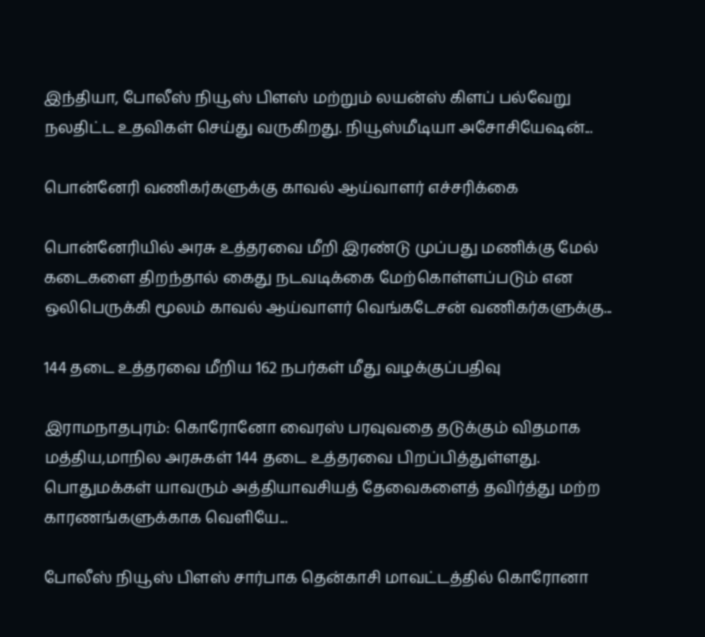இந்தியா, போலீஸ் நியூஸ் பிளஸ் மற்றும் லயன்ஸ் கிளப் பல்வேறு நலதிட்ட உதவிகள் செய்து வருகிறது. நியூஸ்மீடியா அசோசியேஷன்...

பொன்னேரி வணிகர்களுக்கு காவல் ஆய்வாளர் எச்சரிக்கை

பொன்னேரியில் அரசு உத்தரவை மீறி இரண்டு முப்பது மணிக்கு மேல் கடைகளை திறந்தால் கைது நடவடிக்கை மேற்கொள்ளப்படும் என ஒலிபெருக்கி மூலம் காவல் ஆய்வாளர் வெங்கடேசன் வணிகர்களுக்கு...

144 தடை உத்தரவை மீறிய 162 நபர்கள் மீது வழக்குப்பதிவு

இராமநாதபுரம்: கொரோனோ வைரஸ் பரவுவதை தடுக்கும் விதமாக மத்திய,மாநில அரசுகள் 144 தடை உத்தரவை பிறப்பித்துள்ளது. பொதுமக்கள் யாவரும் அத்தியாவசியத் தேவைகளைத் தவிர்த்து மற்ற காரணங்களுக்காக வெளியே...

போலீஸ் நியூஸ் பிளஸ் சார்பாக தென்காசி மாவட்டத்தில் கொரோனா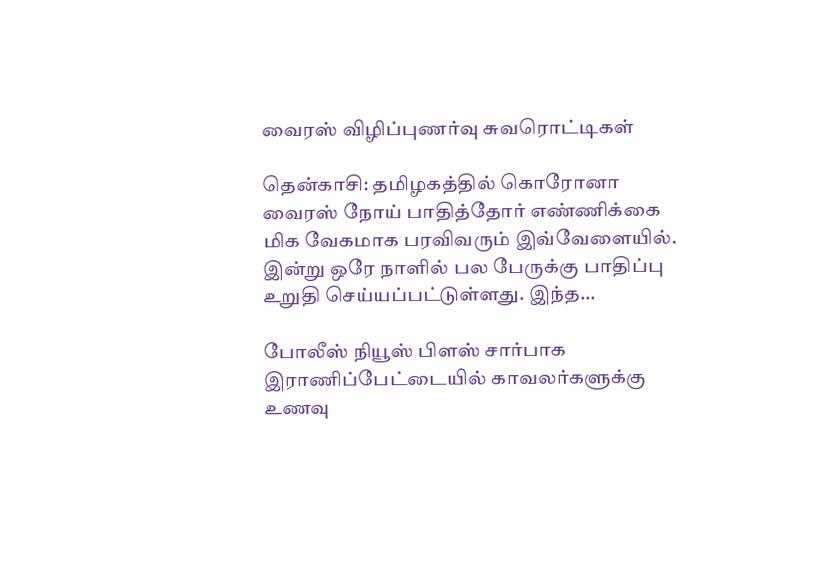வைரஸ் விழிப்புணர்வு சுவரொட்டிகள்

தென்காசி: தமிழகத்தில் கொரோனா வைரஸ் நோய் பாதித்தோர் எண்ணிக்கை மிக வேகமாக பரவிவரும் இவ்வேளையில். இன்று ஒரே நாளில் பல பேருக்கு பாதிப்பு உறுதி செய்யப்பட்டுள்ளது. இந்த...

போலீஸ் நியூஸ் பிளஸ் சார்பாக இராணிப்பேட்டையில் காவலர்களுக்கு உணவு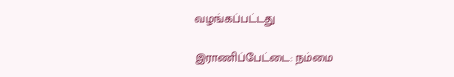வழங்கப்பட்டது

இராணிப்பேட்டை: நம்மை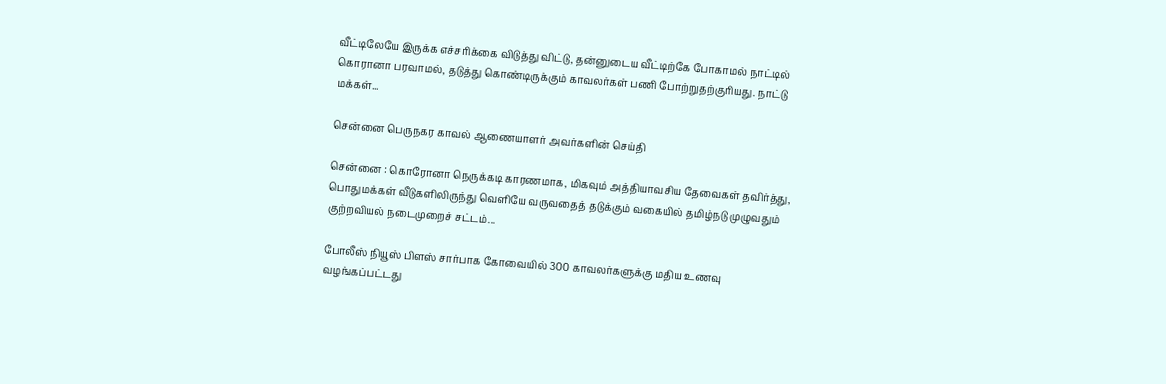வீட்டிலேயே இருக்க எச்சரிக்கை விடுத்து விட்டு, தன்னுடைய வீட்டிற்கே போகாமல் நாட்டில் கொரானா பரவாமல், தடுத்து கொண்டிருக்கும் காவலர்கள் பணி போற்றுதற்குரியது. நாட்டு மக்கள்...

சென்னை பெருநகர காவல் ஆணையாளர் அவர்களின் செய்தி

சென்னை : கொரோனா நெருக்கடி காரணமாக, மிகவும் அத்தியாவசிய தேவைகள் தவிர்த்து, பொதுமக்கள் வீடுகளிலிருந்து வெளியே வருவதைத் தடுக்கும் வகையில் தமிழ்நடு முழுவதும் குற்றவியல் நடைமுறைச் சட்டம்...

போலீஸ் நியூஸ் பிளஸ் சார்பாக கோவையில் 300 காவலர்களுக்கு மதிய உணவு வழங்கப்பட்டது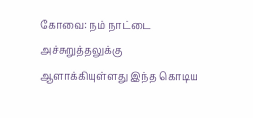கோவை: நம் நாட்டை அச்சுறுத்தலுக்கு ஆளாக்கியுள்ளது இந்த கொடிய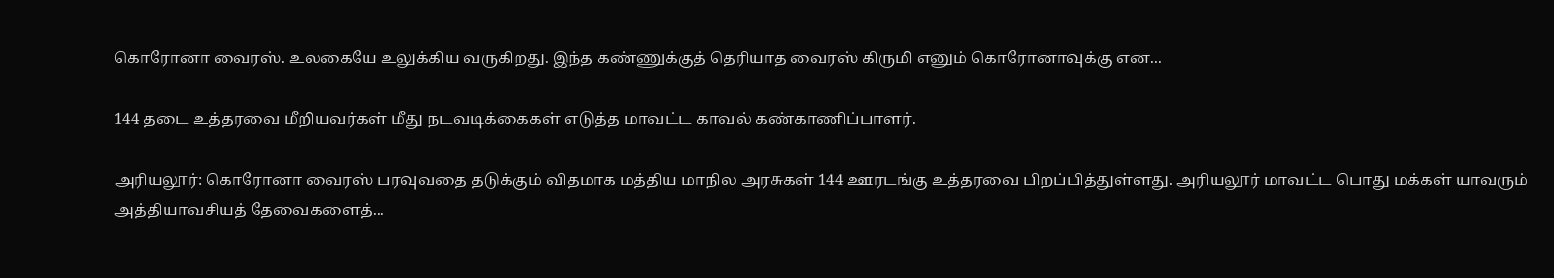கொரோனா வைரஸ். உலகையே உலுக்கிய வருகிறது. இந்த கண்ணுக்குத் தெரியாத வைரஸ் கிருமி எனும் கொரோனாவுக்கு என...

144 தடை உத்தரவை மீறியவர்கள் மீது நடவடிக்கைகள் எடுத்த மாவட்ட காவல் கண்காணிப்பாளர்.

அரியலூர்: கொரோனா வைரஸ் பரவுவதை தடுக்கும் விதமாக மத்திய மாநில அரசுகள் 144 ஊரடங்கு உத்தரவை பிறப்பித்துள்ளது. அரியலூர் மாவட்ட பொது மக்கள் யாவரும் அத்தியாவசியத் தேவைகளைத்...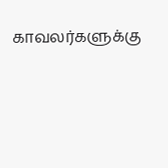காவலர்களுக்கு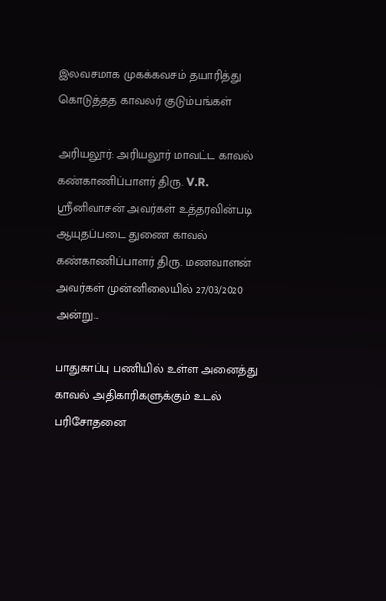இலவசமாக‌ முகக்கவசம் தயாரித்து கொடுத்தத காவலர் குடும்பங்கள்

அரியலூர்: அரியலூர் மாவட்ட காவல் கண்காணிப்பாளர் திரு. V.R. ஸ்ரீனிவாசன் அவர்கள் உத்தரவின்படி ஆயுதப்படை துணை காவல் கண்காணிப்பாளர் திரு. மணவாளன் அவர்கள் முன்னிலையில் 27/03/2020 அன்று...

பாதுகாப்பு பணியில் உள்ள அனைத்து காவல் அதிகாரிகளுக்கும் உடல் பரிசோதனை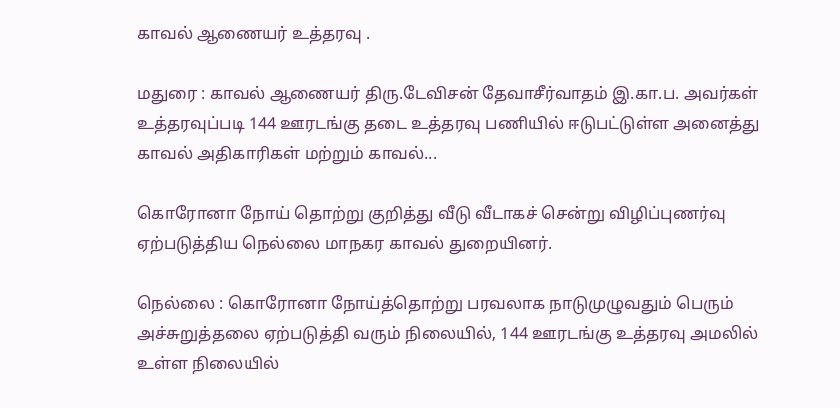காவல் ஆணையர் உத்தரவு .

மதுரை : காவல் ஆணையர் திரு.டேவிசன் தேவாசீர்வாதம் இ.கா.ப. அவர்கள் உத்தரவுப்படி 144 ஊரடங்கு தடை உத்தரவு பணியில் ஈடுபட்டுள்ள அனைத்து காவல் அதிகாரிகள் மற்றும் காவல்...

கொரோனா நோய் தொற்று குறித்து வீடு வீடாகச் சென்று விழிப்புணர்வு ஏற்படுத்திய நெல்லை மாநகர காவல் துறையினர்.

நெல்லை : கொரோனா நோய்த்தொற்று பரவலாக நாடுமுழுவதும் பெரும் அச்சுறுத்தலை ஏற்படுத்தி வரும் நிலையில், 144 ஊரடங்கு உத்தரவு அமலில் உள்ள நிலையில்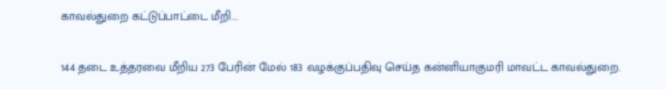காவல்துறை கட்டுப்பாட்டை மீறி...

144 தடை உத்தரவை மீறிய 273 பேரின் மேல் 183 வழக்குப்பதிவு செய்த கன்னியாகுமரி மாவட்ட காவல்துறை.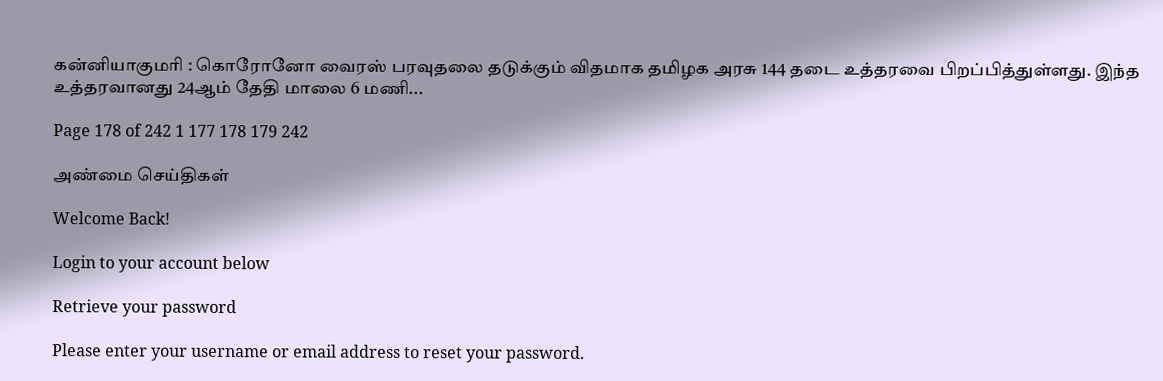கன்னியாகுமரி : கொரோனோ வைரஸ் பரவுதலை தடுக்கும் விதமாக தமிழக அரசு 144 தடை உத்தரவை பிறப்பித்துள்ளது. இந்த உத்தரவானது 24ஆம் தேதி மாலை 6 மணி...

Page 178 of 242 1 177 178 179 242

அண்மை செய்திகள்

Welcome Back!

Login to your account below

Retrieve your password

Please enter your username or email address to reset your password.